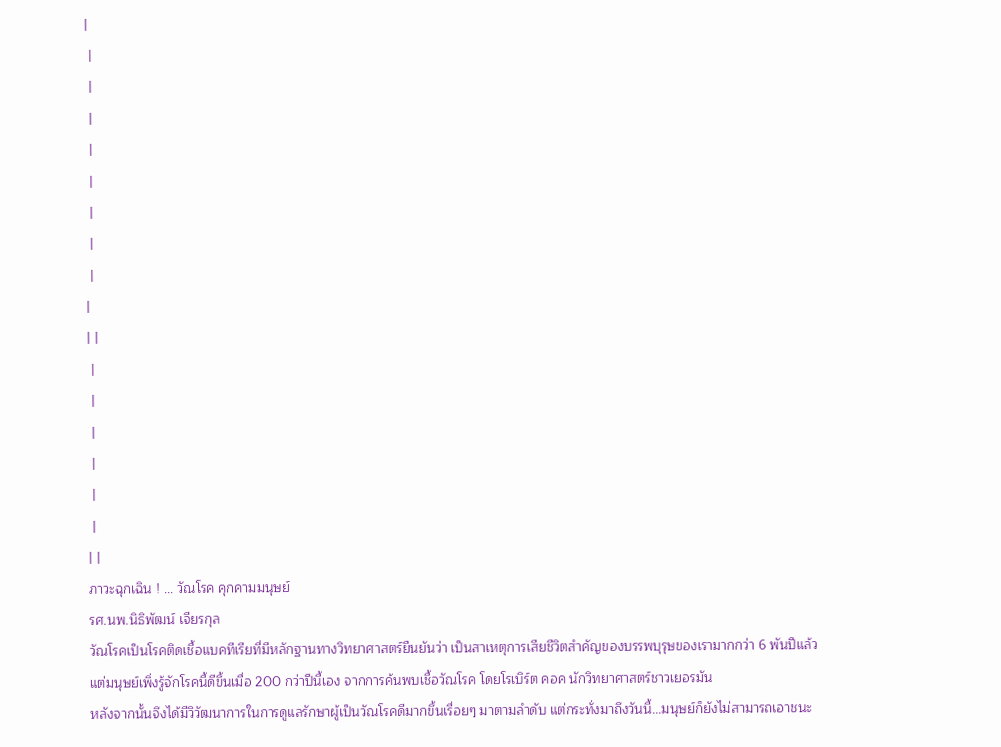|
 |
 |
 |
 |
 |
 |
 |
 |
|
| |
 |
 |
 |
 |
 |
 |
| |
ภาวะฉุกเฉิน ! ... วัณโรค คุกคามมนุษย์
รศ.นพ.นิธิพัฒน์ เจียรกุล
วัณโรคเป็นโรคติดเชื้อแบคทีเรียที่มีหลักฐานทางวิทยาศาสตร์ยืนยันว่า เป็นสาเหตุการเสียชีวิตสำคัญของบรรพบุรุษของเรามากกว่า 6 พันปีแล้ว
แต่มนุษย์เพิ่งรู้จักโรคนี้ดีขึ้นเมื่อ 200 กว่าปีนี้เอง จากการค้นพบเชื้อวัณโรค โดยโรเบิร์ต คอค นักวิทยาศาสตร์ชาวเยอรมัน
หลังจากนั้นจึงได้มีวิวัฒนาการในการดูแลรักษาผู้เป็นวัณโรคดีมากขึ้นเรื่อยๆ มาตามลำดับ แต่กระทั่งมาถึงวันนี้...มนุษย์ก็ยังไม่สามารถเอาชนะ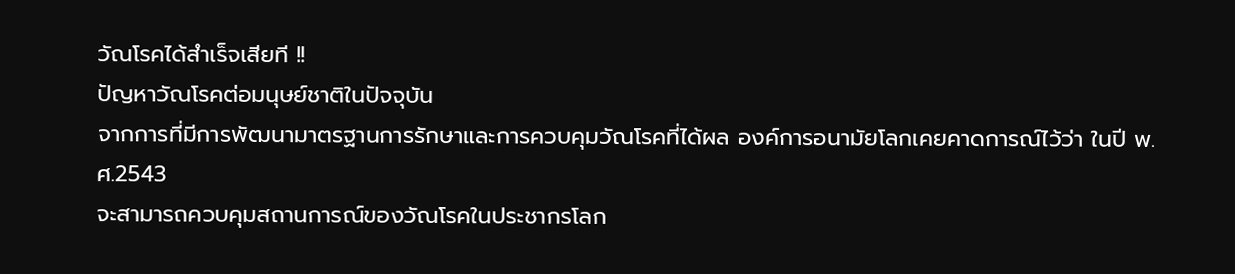วัณโรคได้สำเร็จเสียที !!
ปัญหาวัณโรคต่อมนุษย์ชาติในปัจจุบัน
จากการที่มีการพัฒนามาตรฐานการรักษาและการควบคุมวัณโรคที่ได้ผล องค์การอนามัยโลกเคยคาดการณ์ไว้ว่า ในปี พ.ศ.2543
จะสามารถควบคุมสถานการณ์ของวัณโรคในประชากรโลก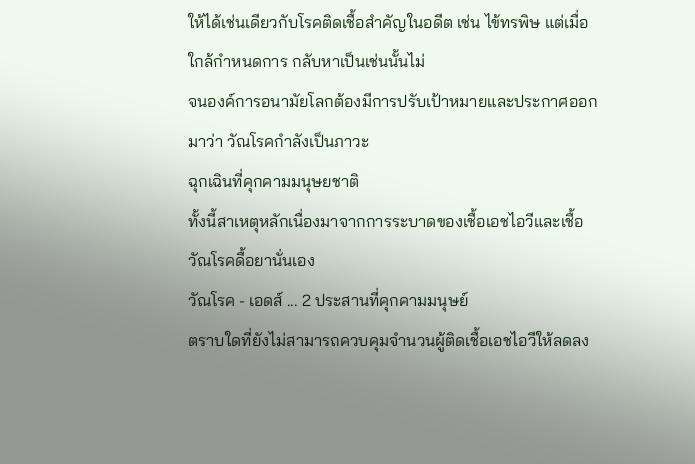ให้ได้เช่นเดียวกับโรคติดเชื้อสำคัญในอดีต เช่น ไข้ทรพิษ แต่เมื่อ
ใกล้กำหนดการ กลับหาเป็นเช่นนั้นไม่
จนองค์การอนามัยโลกต้องมีการปรับเป้าหมายและประกาศออกมาว่า วัณโรคกำลังเป็นภาวะ
ฉุกเฉินที่คุกคามมนุษยชาติ
ทั้งนี้สาเหตุหลักเนื่องมาจากการระบาดของเชื้อเอชไอวีและเชื้อวัณโรคดื้อยานั่นเอง
วัณโรค - เอดส์ ... 2 ประสานที่คุกคามมนุษย์
ตราบใดที่ยังไม่สามารถควบคุมจำนวนผู้ติดเชื้อเอชไอวีให้ลดลง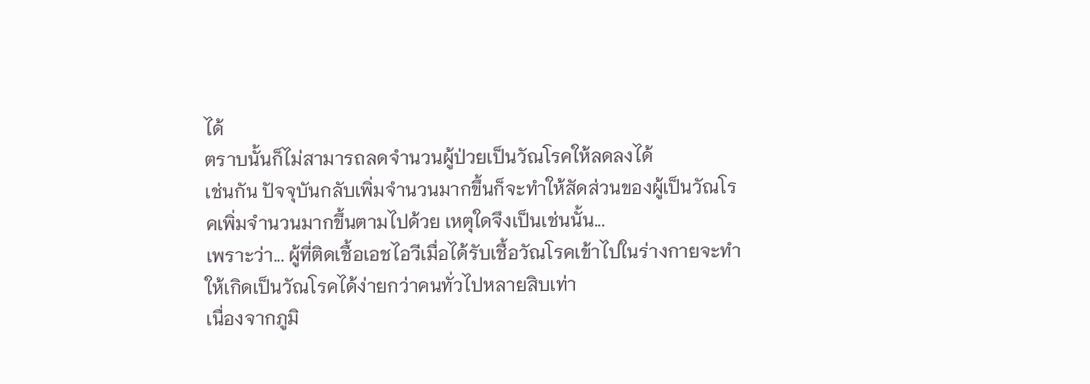ได้
ตราบนั้นก็ไม่สามารถลดจำนวนผู้ป่วยเป็นวัณโรคให้ลดลงได้
เช่นกัน ปัจจุบันกลับเพิ่มจำนวนมากขึ้นก็จะทำให้สัดส่วนของผู้เป็นวัณโรคเพิ่มจำนวนมากขึ้นตามไปด้วย เหตุใดจึงเป็นเช่นนั้น...
เพราะว่า... ผู้ที่ติดเชื้อเอชไอวีเมื่อได้รับเชื้อวัณโรคเข้าไปในร่างกายจะทำให้เกิดเป็นวัณโรคได้ง่ายกว่าคนทั่วไปหลายสิบเท่า
เนื่องจากภูมิ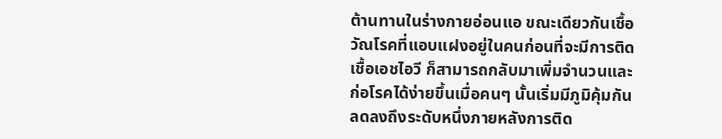ต้านทานในร่างกายอ่อนแอ ขณะเดียวกันเชื้อวัณโรคที่แอบแฝงอยู่ในคนก่อนที่จะมีการติดเชื้อเอชไอวี ก็สามารถกลับมาเพิ่มจำนวนและก่อโรคได้ง่ายขึ้นเมื่อคนๆ นั้นเริ่มมีภูมิคุ้มกันลดลงถึงระดับหนึ่งภายหลังการติด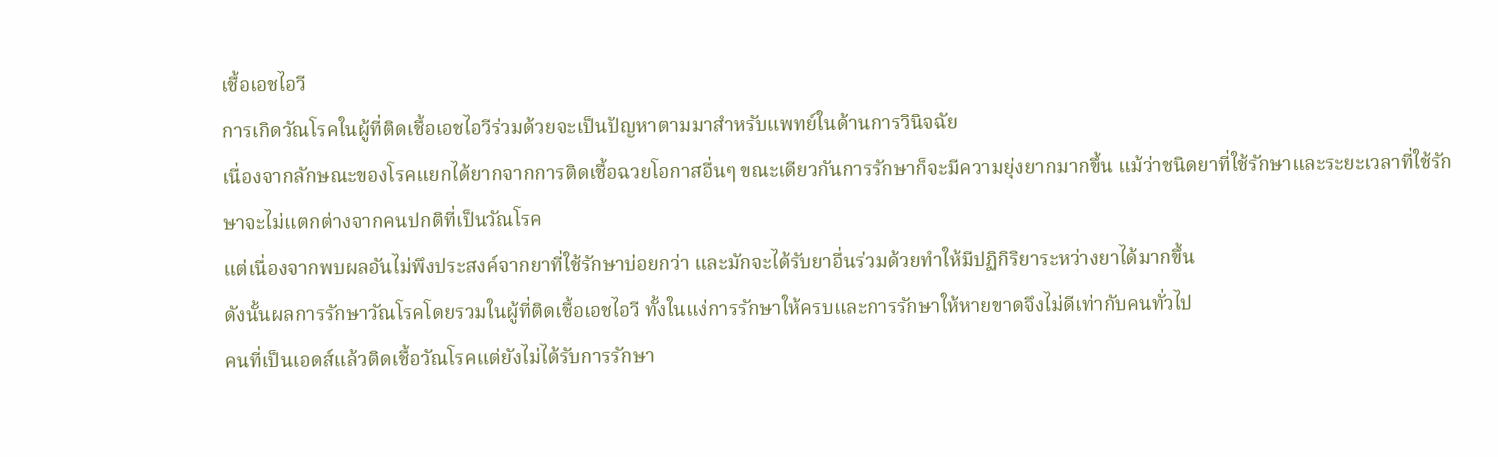เชื้อเอชไอวี
การเกิดวัณโรคในผู้ที่ติดเชื้อเอชไอวีร่วมด้วยจะเป็นปัญหาตามมาสำหรับแพทย์ในด้านการวินิจฉัย
เนื่องจากลักษณะของโรคแยกได้ยากจากการติดเชื้อฉวยโอกาสอื่นๆ ขณะเดียวกันการรักษาก็จะมีความยุ่งยากมากขึ้น แม้ว่าชนิดยาที่ใช้รักษาและระยะเวลาที่ใช้รักษาจะไม่แตกต่างจากคนปกติที่เป็นวัณโรค
แต่เนื่องจากพบผลอันไม่พึงประสงค์จากยาที่ใช้รักษาบ่อยกว่า และมักจะได้รับยาอื่นร่วมด้วยทำให้มีปฏิกิริยาระหว่างยาได้มากขึ้น
ดังนั้นผลการรักษาวัณโรคโดยรวมในผู้ที่ติดเชื้อเอชไอวี ทั้งในแง่การรักษาให้ครบและการรักษาให้หายขาดจึงไม่ดีเท่ากับคนทั่วไป
คนที่เป็นเอดส์แล้วติดเชื้อวัณโรคแต่ยังไม่ได้รับการรักษา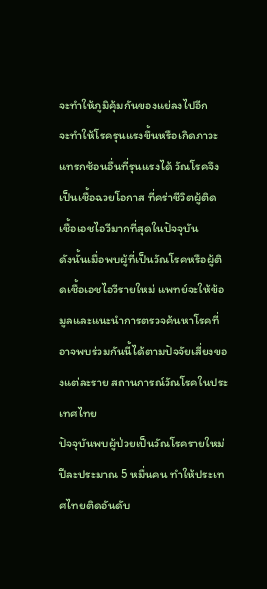จะทำให้ภูมิคุ้มกันของแย่ลงไปอีก
จะทำให้โรครุนแรงขึ้นหรือเกิดภาวะแทรกซ้อนอื่นที่รุนแรงได้ วัณโรคจึงเป็นเชื้อฉวยโอกาส ที่คร่าชีวิตผู้ติดเชื้อเอชไอวีมากที่สุดในปัจจุบัน
ดังนั้นเมื่อพบผู้ที่เป็นวัณโรคหรือผู้ติดเชื้อเอชไอวีรายใหม่ แพทย์จะให้ข้อมูลและแนะนำการตรวจค้นหาโรคที่อาจพบร่วมกันนี้ได้ตามปัจจัยเสี่ยงของแต่ละราย สถานการณ์วัณโรคในประเทศไทย
ปัจจุบันพบผู้ป่วยเป็นวัณโรครายใหม่ปีละประมาณ 5 หมื่นคน ทำให้ประเทศไทยติดอันดับ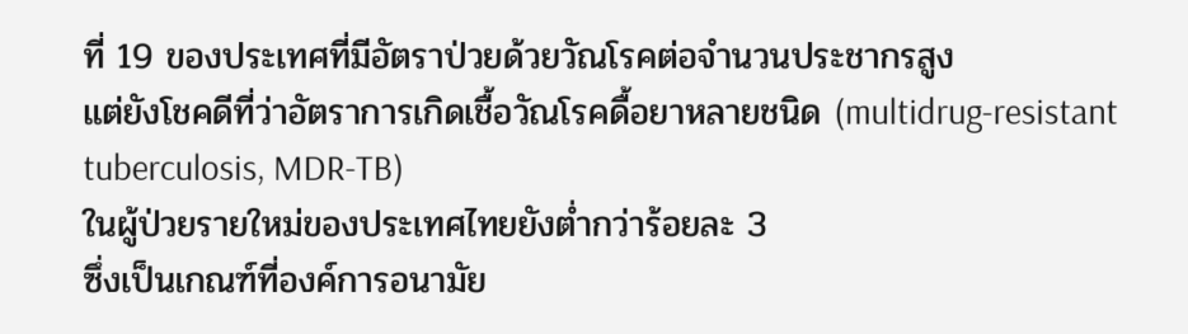ที่ 19 ของประเทศที่มีอัตราป่วยด้วยวัณโรคต่อจำนวนประชากรสูง
แต่ยังโชคดีที่ว่าอัตราการเกิดเชื้อวัณโรคดื้อยาหลายชนิด (multidrug-resistant tuberculosis, MDR-TB)
ในผู้ป่วยรายใหม่ของประเทศไทยยังต่ำกว่าร้อยละ 3
ซึ่งเป็นเกณฑ์ที่องค์การอนามัย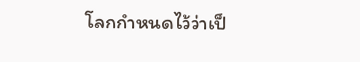โลกกำหนดไว้ว่าเป็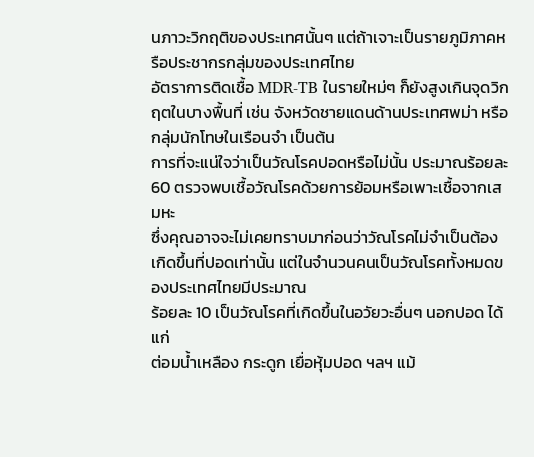นภาวะวิกฤติของประเทศนั้นๆ แต่ถ้าเจาะเป็นรายภูมิภาคหรือประชากรกลุ่มของประเทศไทย
อัตราการติดเชื้อ MDR-TB ในรายใหม่ๆ ก็ยังสูงเกินจุดวิกฤตในบางพื้นที่ เช่น จังหวัดชายแดนด้านประเทศพม่า หรือกลุ่มนักโทษในเรือนจำ เป็นต้น
การที่จะแน่ใจว่าเป็นวัณโรคปอดหรือไม่นั้น ประมาณร้อยละ 60 ตรวจพบเชื้อวัณโรคด้วยการย้อมหรือเพาะเชื้อจากเสมหะ
ซึ่งคุณอาจจะไม่เคยทราบมาก่อนว่าวัณโรคไม่จำเป็นต้องเกิดขึ้นที่ปอดเท่านั้น แต่ในจำนวนคนเป็นวัณโรคทั้งหมดของประเทศไทยมีประมาณ
ร้อยละ 10 เป็นวัณโรคที่เกิดขึ้นในอวัยวะอื่นๆ นอกปอด ได้แก่
ต่อมน้ำเหลือง กระดูก เยื่อหุ้มปอด ฯลฯ แม้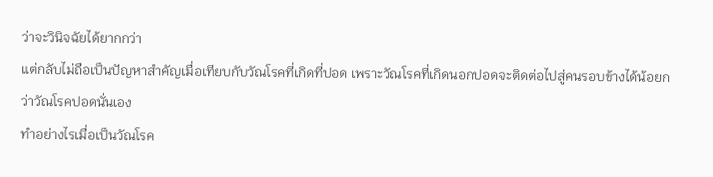ว่าจะวินิจฉัยได้ยากกว่า
แต่กลับไม่ถือเป็นปัญหาสำคัญเมื่อเทียบกับวัณโรคที่เกิดที่ปอด เพราะวัณโรคที่เกิดนอกปอดจะติดต่อไปสู่คนรอบข้างได้น้อยกว่าวัณโรคปอดนั่นเอง
ทำอย่างไรเมื่อเป็นวัณโรค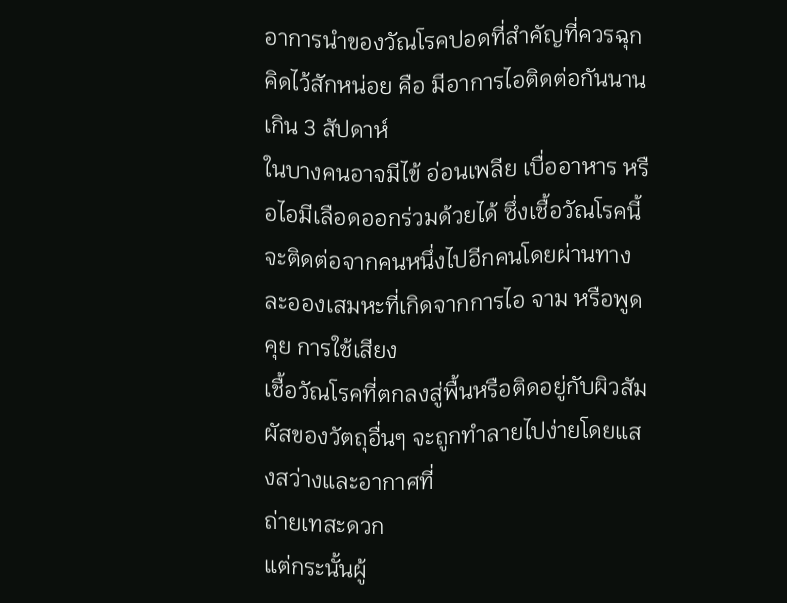อาการนำของวัณโรคปอดที่สำคัญที่ควรฉุกคิดไว้สักหน่อย คือ มีอาการไอติดต่อกันนานเกิน 3 สัปดาห์
ในบางคนอาจมีไข้ อ่อนเพลีย เบื่ออาหาร หรือไอมีเลือดออกร่วมด้วยได้ ซึ่งเชื้อวัณโรคนี้จะติดต่อจากคนหนึ่งไปอีกคนโดยผ่านทางละอองเสมหะที่เกิดจากการไอ จาม หรือพูดคุย การใช้เสียง
เชื้อวัณโรคที่ตกลงสู่พื้นหรือติดอยู่กับผิวสัมผัสของวัตถุอื่นๆ จะถูกทำลายไปง่ายโดยแสงสว่างและอากาศที่
ถ่ายเทสะดวก
แต่กระนั้นผู้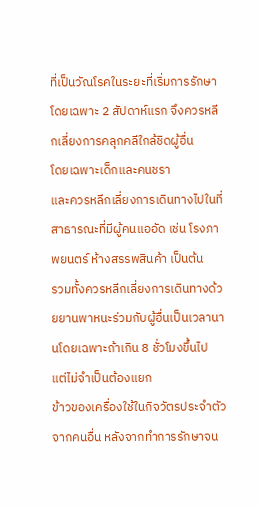ที่เป็นวัณโรคในระยะที่เริ่มการรักษา โดยเฉพาะ 2 สัปดาห์แรก จึงควรหลีกเลี่ยงการคลุกคลีใกล้ชิดผู้อื่น
โดยเฉพาะเด็กและคนชรา
และควรหลีกเลี่ยงการเดินทางไปในที่สาธารณะที่มีผู้คนแออัด เช่น โรงภาพยนตร์ ห้างสรรพสินค้า เป็นต้น
รวมทั้งควรหลีกเลี่ยงการเดินทางด้วยยานพาหนะร่วมกับผู้อื่นเป็นเวลานานโดยเฉพาะถ้าเกิน 8 ชั่วโมงขึ้นไป
แต่ไม่จำเป็นต้องแยก
ข้าวของเครื่องใช้ในกิจวัตรประจำตัวจากคนอื่น หลังจากทำการรักษาจน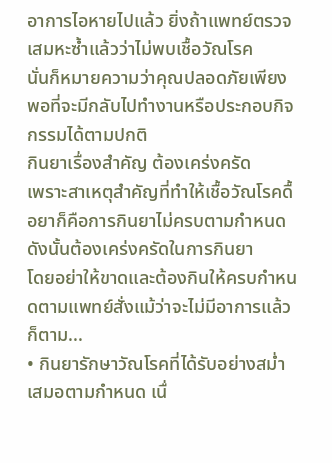อาการไอหายไปแล้ว ยิ่งถ้าแพทย์ตรวจเสมหะซ้ำแล้วว่าไม่พบเชื้อวัณโรค
นั่นก็หมายความว่าคุณปลอดภัยเพียงพอที่จะมีกลับไปทำงานหรือประกอบกิจกรรมได้ตามปกติ
กินยาเรื่องสำคัญ ต้องเคร่งครัด
เพราะสาเหตุสำคัญที่ทำให้เชื้อวัณโรคดื้อยาก็คือการกินยาไม่ครบตามกำหนด ดังนั้นต้องเคร่งครัดในการกินยา
โดยอย่าให้ขาดและต้องกินให้ครบกำหนดตามแพทย์สั่งแม้ว่าจะไม่มีอาการแล้วก็ตาม...
• กินยารักษาวัณโรคที่ได้รับอย่างสม่ำเสมอตามกำหนด เนื่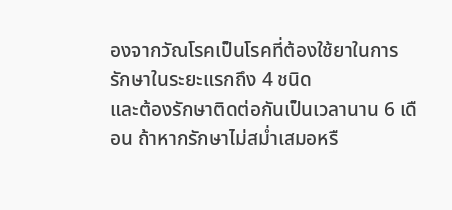องจากวัณโรคเป็นโรคที่ต้องใช้ยาในการรักษาในระยะแรกถึง 4 ชนิด
และต้องรักษาติดต่อกันเป็นเวลานาน 6 เดือน ถ้าหากรักษาไม่สม่ำเสมอหรื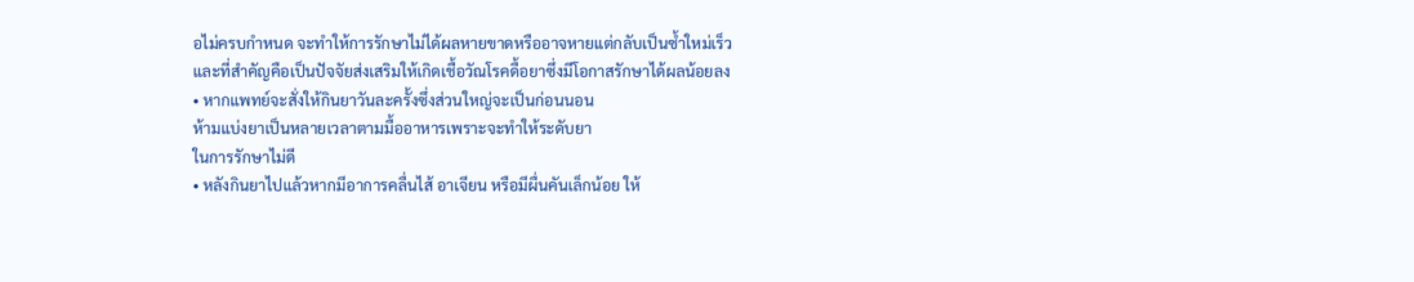อไม่ครบกำหนด จะทำให้การรักษาไม่ได้ผลหายขาดหรืออาจหายแต่กลับเป็นซ้ำใหม่เร็ว
และที่สำคัญคือเป็นปัจจัยส่งเสริมให้เกิดเชื้อวัณโรคดื้อยาซึ่งมีโอกาสรักษาได้ผลน้อยลง
• หากแพทย์จะสั่งให้กินยาวันละครั้งซึ่งส่วนใหญ่จะเป็นก่อนนอน
ห้ามแบ่งยาเป็นหลายเวลาตามมื้ออาหารเพราะจะทำให้ระดับยา
ในการรักษาไม่ดี
• หลังกินยาไปแล้วหากมีอาการคลื่นไส้ อาเจียน หรือมีผื่นคันเล็กน้อย ให้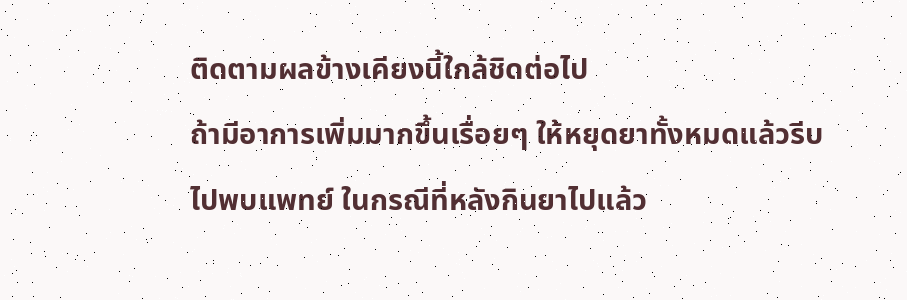ติดตามผลข้างเคียงนี้ใกล้ชิดต่อไป
ถ้ามีอาการเพิ่มมากขึ้นเรื่อยๆ ให้หยุดยาทั้งหมดแล้วรีบไปพบแพทย์ ในกรณีที่หลังกินยาไปแล้ว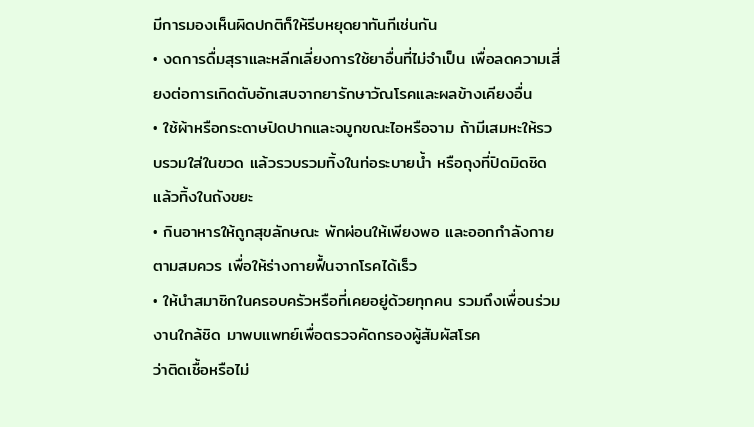มีการมองเห็นผิดปกติก็ให้รีบหยุดยาทันทีเช่นกัน
• งดการดื่มสุราและหลีกเลี่ยงการใช้ยาอื่นที่ไม่จำเป็น เพื่อลดความเสี่ยงต่อการเกิดตับอักเสบจากยารักษาวัณโรคและผลข้างเคียงอื่น
• ใช้ผ้าหรือกระดาษปิดปากและจมูกขณะไอหรือจาม ถ้ามีเสมหะให้รวบรวมใส่ในขวด แล้วรวบรวมทิ้งในท่อระบายน้ำ หรือถุงที่ปิดมิดชิดแล้วทิ้งในถังขยะ
• กินอาหารให้ถูกสุขลักษณะ พักผ่อนให้เพียงพอ และออกกำลังกายตามสมควร เพื่อให้ร่างกายฟื้นจากโรคได้เร็ว
• ให้นำสมาชิกในครอบครัวหรือที่เคยอยู่ด้วยทุกคน รวมถึงเพื่อนร่วมงานใกล้ชิด มาพบแพทย์เพื่อตรวจคัดกรองผู้สัมผัสโรค
ว่าติดเชื้อหรือไม่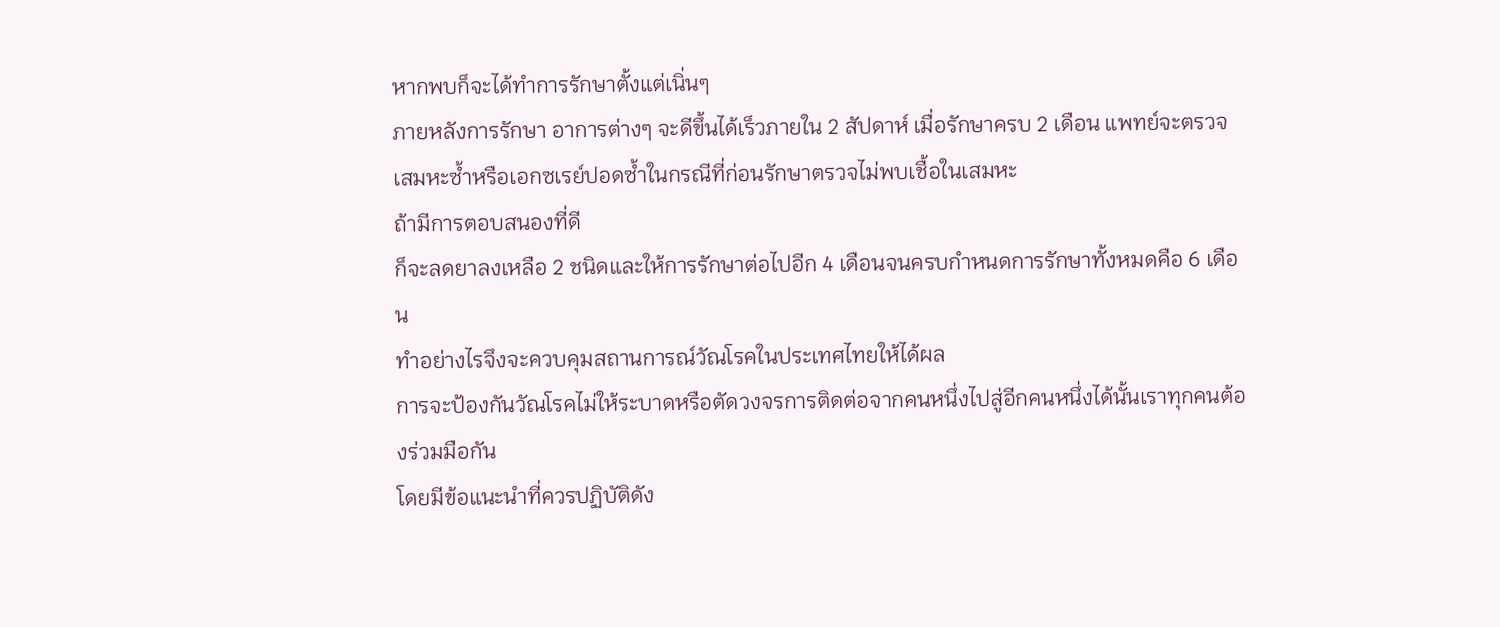หากพบก็จะได้ทำการรักษาตั้งแต่เนิ่นๆ
ภายหลังการรักษา อาการต่างๆ จะดีขึ้นได้เร็วภายใน 2 สัปดาห์ เมื่อรักษาครบ 2 เดือน แพทย์จะตรวจเสมหะซ้ำหรือเอกซเรย์ปอดซ้ำในกรณีที่ก่อนรักษาตรวจไม่พบเชื้อในเสมหะ
ถ้ามีการตอบสนองที่ดี
ก็จะลดยาลงเหลือ 2 ชนิดและให้การรักษาต่อไปอีก 4 เดือนจนครบกำหนดการรักษาทั้งหมดคือ 6 เดือน
ทำอย่างไรจึงจะควบคุมสถานการณ์วัณโรคในประเทศไทยให้ได้ผล
การจะป้องกันวัณโรคไม่ให้ระบาดหรือตัดวงจรการติดต่อจากคนหนึ่งไปสู่อีกคนหนึ่งได้นั้นเราทุกคนต้องร่วมมือกัน
โดยมีข้อแนะนำที่ควรปฏิบัติดัง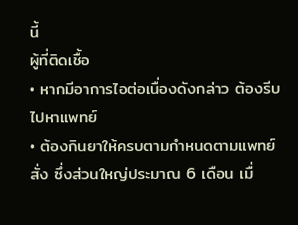นี้
ผู้ที่ติดเชื้อ
• หากมีอาการไอต่อเนื่องดังกล่าว ต้องรีบไปหาแพทย์
• ต้องกินยาให้ครบตามกำหนดตามแพทย์สั่ง ซึ่งส่วนใหญ่ประมาณ 6 เดือน เมื่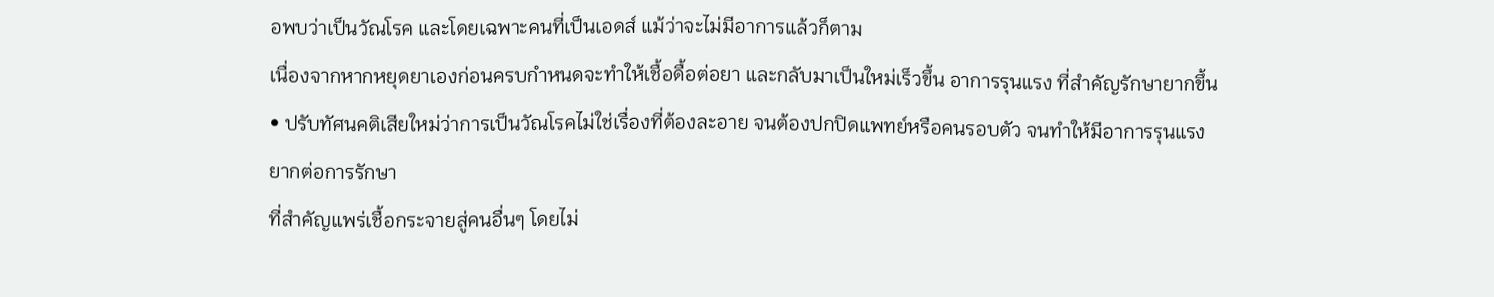อพบว่าเป็นวัณโรค และโดยเฉพาะคนที่เป็นเอดส์ แม้ว่าจะไม่มีอาการแล้วก็ตาม
เนื่องจากหากหยุดยาเองก่อนครบกำหนดจะทำให้เชื้อดื้อต่อยา และกลับมาเป็นใหม่เร็วขึ้น อาการรุนแรง ที่สำคัญรักษายากขึ้น
• ปรับทัศนคติเสียใหม่ว่าการเป็นวัณโรคไม่ใช่เรื่องที่ต้องละอาย จนต้องปกปิดแพทย์หรือคนรอบตัว จนทำให้มีอาการรุนแรง
ยากต่อการรักษา
ที่สำคัญแพร่เชื้อกระจายสู่คนอื่นๆ โดยไม่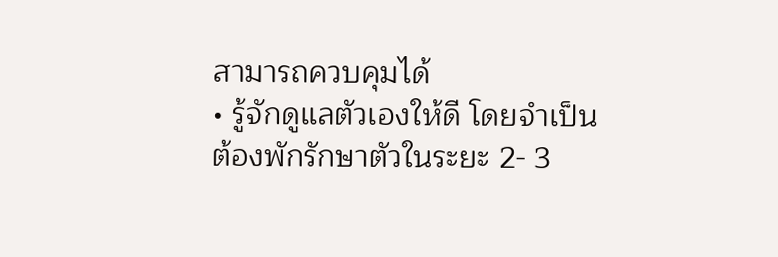สามารถควบคุมได้
• รู้จักดูแลตัวเองให้ดี โดยจำเป็นต้องพักรักษาตัวในระยะ 2- 3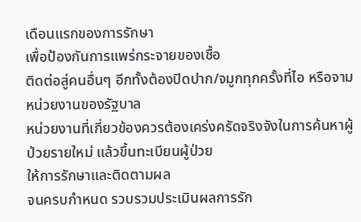เดือนแรกของการรักษา
เพื่อป้องกันการแพร่กระจายของเชื้อ
ติดต่อสู่คนอื่นๆ อีกทั้งต้องปิดปาก/จมูกทุกครั้งที่ไอ หรือจาม
หน่วยงานของรัฐบาล
หน่วยงานที่เกี่ยวข้องควรต้องเคร่งครัดจริงจังในการค้นหาผู้ป่วยรายใหม่ แล้วขึ้นทะเบียนผู้ป่วย
ให้การรักษาและติดตามผล
จนครบกำหนด รวบรวมประเมินผลการรัก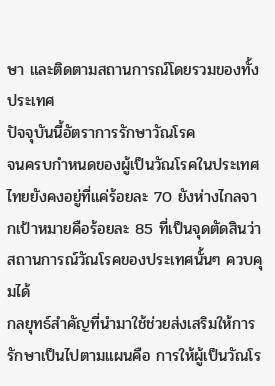ษา และติดตามสถานการณ์โดยรวมของทั้งประเทศ
ปัจจุบันนี้อัตราการรักษาวัณโรค
จนครบกำหนดของผู้เป็นวัณโรคในประเทศไทยยังคงอยู่ที่แค่ร้อยละ 70 ยังห่างไกลจากเป้าหมายคือร้อยละ 85 ที่เป็นจุดตัดสินว่าสถานการณ์วัณโรคของประเทศนั้นๆ ควบคุมได้
กลยุทธ์สำคัญที่นำมาใช้ช่วยส่งเสริมให้การรักษาเป็นไปตามแผนคือ การให้ผู้เป็นวัณโร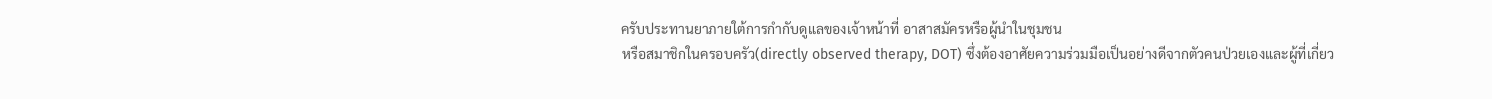ครับประทานยาภายใต้การกำกับดูแลของเจ้าหน้าที่ อาสาสมัครหรือผู้นำในชุมชน
หรือสมาชิกในครอบครัว(directly observed therapy, DOT) ซึ่งต้องอาศัยความร่วมมือเป็นอย่างดีจากตัวคนป่วยเองและผู้ที่เกี่ยว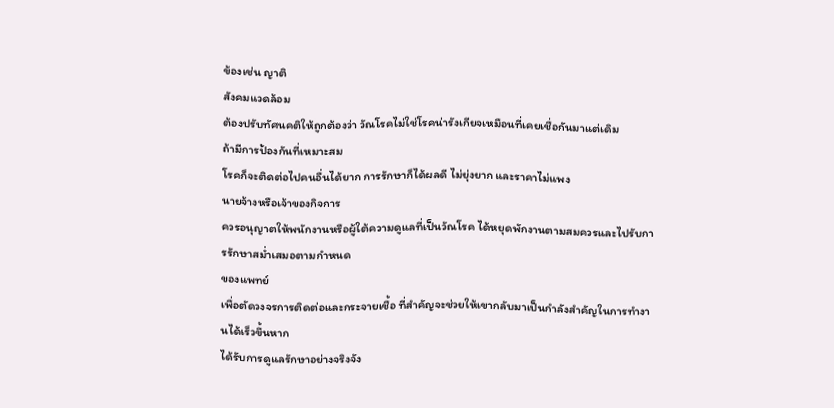ข้องเช่น ญาติ
สังคมแวดล้อม
ต้องปรับทัศนคติให้ถูกต้องว่า วัณโรคไม่ใช่โรคน่ารังเกียจเหมือนที่เคยเชื่อกันมาแต่เดิม
ถ้ามีการป้องกันที่เหมาะสม
โรคก็จะติดต่อไปคนอื่นได้ยาก การรักษาก็ได้ผลดี ไม่ยุ่งยาก และราคาไม่แพง
นายจ้างหรือเจ้าของกิจการ
ควรอนุญาตให้พนักงานหรือผู้ใต้ความดูแลที่เป็นวัณโรค ได้หยุดพักงานตามสมควรและไปรับการรักษาสม่ำเสมอตามกำหนด
ของแพทย์
เพื่อตัดวงจรการติดต่อและกระจายเชื้อ ที่สำคัญจะช่วยให้เขากลับมาเป็นกำลังสำคัญในการทำงานได้เร็วขึ้นหาก
ได้รับการดูแลรักษาอย่างจริงจัง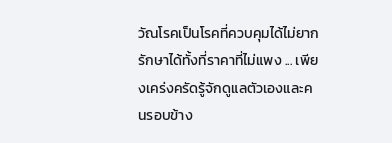วัณโรคเป็นโรคที่ควบคุมได้ไม่ยาก รักษาได้ทั้งที่ราคาที่ไม่แพง ... เพียงเคร่งครัดรู้จักดูแลตัวเองและคนรอบข้าง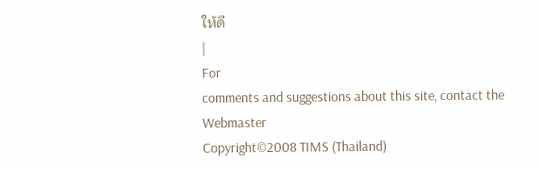ให้ดี
|
For
comments and suggestions about this site, contact the
Webmaster
Copyright©2008 TIMS (Thailand)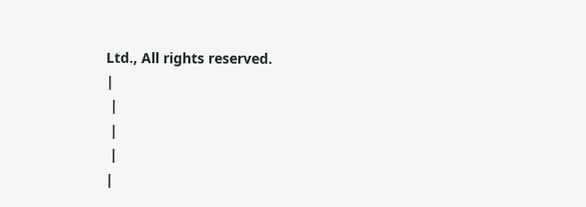Ltd., All rights reserved.
|
 |
 |
 |
|